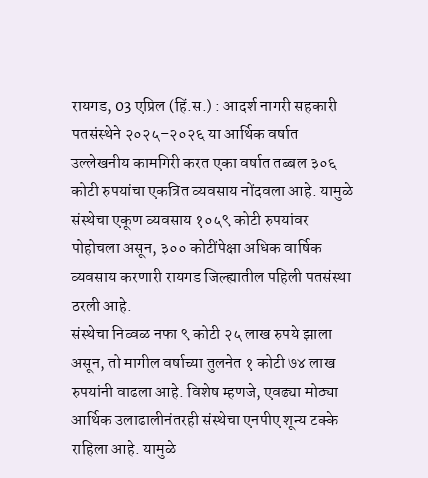रायगड, 03 एप्रिल (हिं.स.) : आदर्श नागरी सहकारी पतसंस्थेने २०२५–२०२६ या आर्थिक वर्षात उल्लेखनीय कामगिरी करत एका वर्षात तब्बल ३०६ कोटी रुपयांचा एकत्रित व्यवसाय नोंदवला आहे. यामुळे संस्थेचा एकूण व्यवसाय १०५९ कोटी रुपयांवर पोहोचला असून, ३०० कोटींपेक्षा अधिक वार्षिक व्यवसाय करणारी रायगड जिल्ह्यातील पहिली पतसंस्था ठरली आहे.
संस्थेचा निव्वळ नफा ९ कोटी २५ लाख रुपये झाला असून, तो मागील वर्षाच्या तुलनेत १ कोटी ७४ लाख रुपयांनी वाढला आहे. विशेष म्हणजे, एवढ्या मोठ्या आर्थिक उलाढालीनंतरही संस्थेचा एनपीए शून्य टक्के राहिला आहे. यामुळे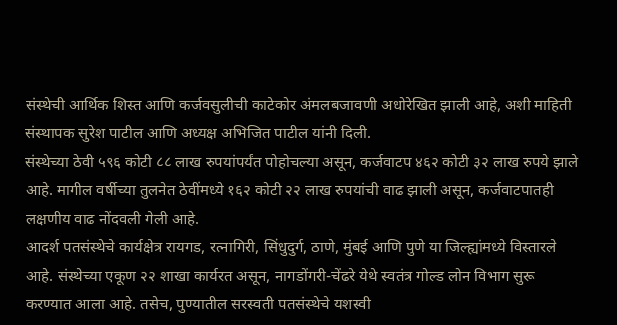संस्थेची आर्थिक शिस्त आणि कर्जवसुलीची काटेकोर अंमलबजावणी अधोरेखित झाली आहे, अशी माहिती संस्थापक सुरेश पाटील आणि अध्यक्ष अभिजित पाटील यांनी दिली.
संस्थेच्या ठेवी ५९६ कोटी ८८ लाख रुपयांपर्यंत पोहोचल्या असून, कर्जवाटप ४६२ कोटी ३२ लाख रुपये झाले आहे. मागील वर्षीच्या तुलनेत ठेवींमध्ये १६२ कोटी २२ लाख रुपयांची वाढ झाली असून, कर्जवाटपातही लक्षणीय वाढ नोंदवली गेली आहे.
आदर्श पतसंस्थेचे कार्यक्षेत्र रायगड, रत्नागिरी, सिंधुदुर्ग, ठाणे, मुंबई आणि पुणे या जिल्ह्यांमध्ये विस्तारले आहे. संस्थेच्या एकूण २२ शाखा कार्यरत असून, नागडोंगरी-चेंढरे येथे स्वतंत्र गोल्ड लोन विभाग सुरू करण्यात आला आहे. तसेच, पुण्यातील सरस्वती पतसंस्थेचे यशस्वी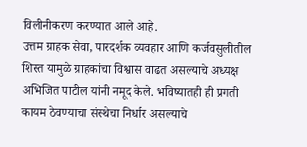विलीनीकरण करण्यात आले आहे.
उत्तम ग्राहक सेवा, पारदर्शक व्यवहार आणि कर्जवसुलीतील शिस्त यामुळे ग्राहकांचा विश्वास वाढत असल्याचे अध्यक्ष अभिजित पाटील यांनी नमूद केले. भविष्यातही ही प्रगती कायम ठेवण्याचा संस्थेचा निर्धार असल्याचे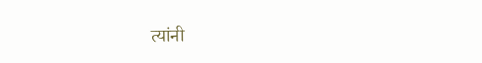त्यांनी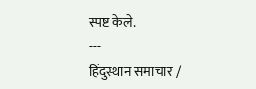स्पष्ट केले.
---
हिंदुस्थान समाचार /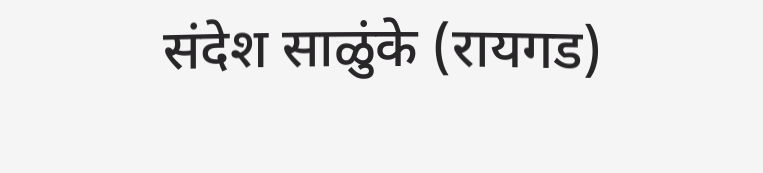संदेश साळुंके (रायगड)